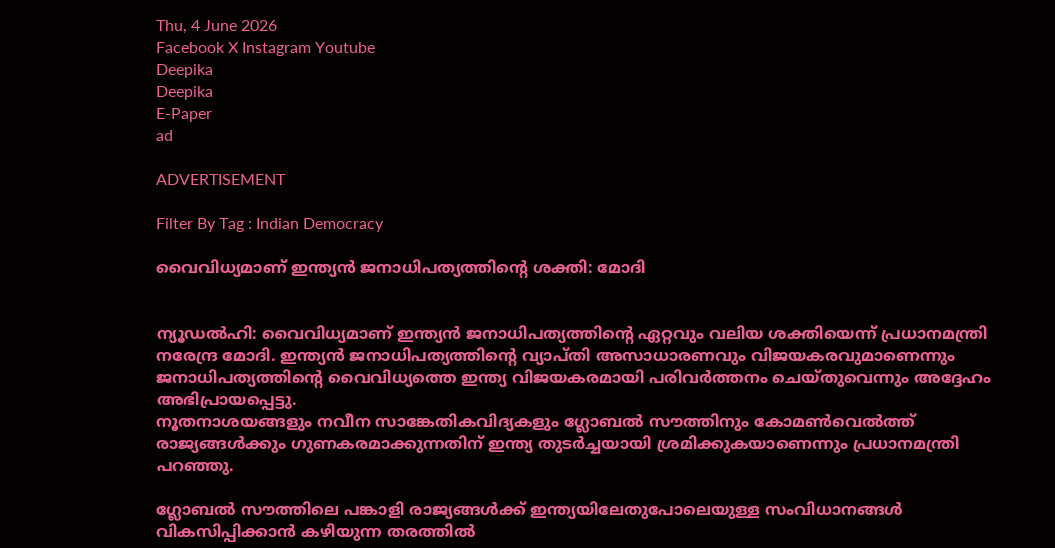Thu, 4 June 2026
Facebook X Instagram Youtube
Deepika
Deepika
E-Paper
ad

ADVERTISEMENT

Filter By Tag : Indian Democracy

വൈവിധ്യമാണ് ഇന്ത്യൻ ജനാധിപത്യത്തിന്‍റെ ശക്തി: മോദി


ന്യൂഡൽഹി: വൈവിധ്യമാണ് ഇന്ത്യൻ ജനാധിപത്യത്തിന്‍റെ ഏറ്റവും വലിയ ശക്തിയെന്ന് പ്രധാനമന്ത്രി നരേന്ദ്ര മോദി. ഇന്ത്യൻ ജനാധിപത്യത്തിന്‍റെ വ്യാപ്തി അസാധാരണവും വിജയകരവുമാണെന്നും ജനാധിപത്യത്തിന്‍റെ വൈവിധ്യത്തെ ഇന്ത്യ വിജയകരമായി പരിവർത്തനം ചെയ്തുവെന്നും അദ്ദേഹം അഭിപ്രായപ്പെട്ടു.
നൂതനാശയങ്ങളും നവീന സാങ്കേതികവിദ്യകളും ഗ്ലോബൽ സൗത്തിനും കോമണ്‍വെൽത്ത് രാജ്യങ്ങൾക്കും ഗുണകരമാക്കുന്നതിന് ഇന്ത്യ തുടർച്ചയായി ശ്രമിക്കുകയാണെന്നും പ്രധാനമന്ത്രി പറഞ്ഞു.

ഗ്ലോബൽ സൗത്തിലെ പങ്കാളി രാജ്യങ്ങൾക്ക് ഇന്ത്യയിലേതുപോലെയുള്ള സംവിധാനങ്ങൾ വികസിപ്പിക്കാൻ കഴിയുന്ന തരത്തിൽ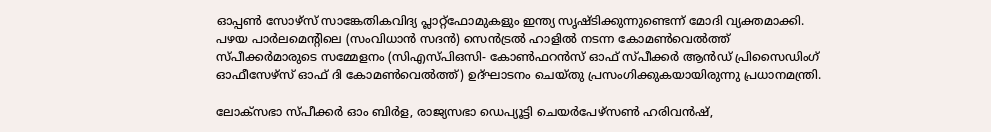ഓപ്പണ്‍ സോഴ്സ് സാങ്കേതികവിദ്യ പ്ലാറ്റ്ഫോമുകളും ഇന്ത്യ സൃഷ്ടിക്കുന്നുണ്ടെന്ന് മോദി വ്യക്തമാക്കി. പഴയ പാർലമെന്‍റിലെ (സംവിധാൻ സദൻ) സെൻട്രൽ ഹാളിൽ നടന്ന കോമണ്‍വെൽത്ത് സ്പീക്കർമാരുടെ സമ്മേളനം (സിഎസ്പിഒസി- കോണ്‍ഫറൻസ് ഓഫ് സ്പീക്കർ ആൻഡ് പ്രിസൈഡിംഗ് ഓഫീസേഴ്സ് ഓഫ് ദി കോമണ്‍വെൽത്ത്) ഉദ്ഘാടനം ചെയ്തു പ്രസംഗിക്കുകയായിരുന്നു പ്രധാനമന്ത്രി.

ലോക്സഭാ സ്പീക്കർ ഓം ബിർള, രാജ്യസഭാ ഡെപ്യൂട്ടി ചെയർപേഴ്സൺ ഹരിവൻഷ്,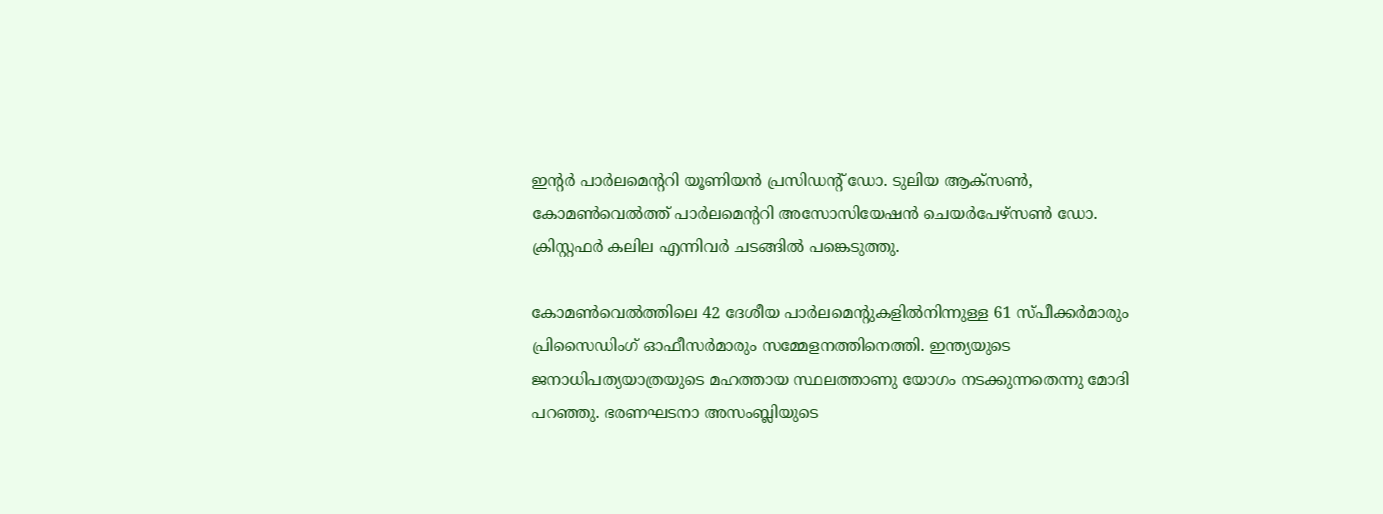ഇന്‍റർ പാർലമെന്‍ററി യൂണിയൻ പ്രസിഡന്‍റ് ഡോ. ടുലിയ ആക്സണ്‍, കോമണ്‍വെൽത്ത് പാർലമെന്‍ററി അസോസിയേഷൻ ചെയർപേഴ്സണ്‍ ഡോ. ക്രിസ്റ്റഫർ കലില എന്നിവർ ചടങ്ങിൽ പങ്കെടുത്തു.

കോമണ്‍വെൽത്തിലെ 42 ദേശീയ പാർലമെന്‍റുകളിൽനിന്നുള്ള 61 സ്പീക്കർമാരും പ്രിസൈഡിംഗ് ഓഫീസർമാരും സമ്മേളനത്തിനെത്തി. ഇന്ത്യയുടെ ജനാധിപത്യയാത്രയുടെ മഹത്തായ സ്ഥലത്താണു യോഗം നടക്കുന്നതെന്നു മോദി പറഞ്ഞു. ഭരണഘടനാ അസംബ്ലിയുടെ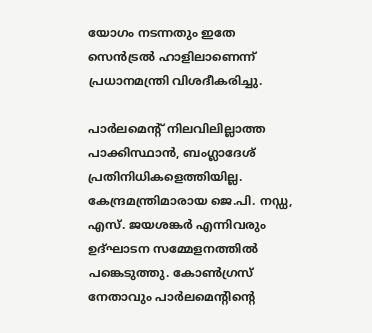യോഗം നടന്നതും ഇതേ സെൻട്രൽ ഹാളിലാണെന്ന് പ്രധാനമന്ത്രി വിശദീകരിച്ചു.

പാർലമെന്‍റ് നിലവിലില്ലാത്ത പാക്കിസ്ഥാൻ, ബംഗ്ലാദേശ് പ്രതിനിധികളെത്തിയില്ല. കേന്ദ്രമന്ത്രിമാരായ ജെ.പി. നഡ്ഡ, എസ്. ജയശങ്കർ എന്നിവരും ഉദ്ഘാടന സമ്മേളനത്തിൽ പങ്കെടുത്തു. കോണ്‍ഗ്രസ് നേതാവും പാർലമെന്‍റിന്‍റെ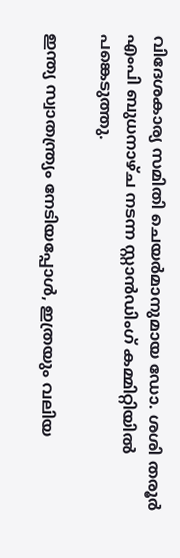വിദേശകാര്യ സമിതി ചെയർമാനുമായ ഡോ. ശശി തരൂർ എംപി ബുധനാഴ്ച നടന്ന സ്റ്റാൻഡിംഗ് കമ്മിറ്റിയിൽ പങ്കെടുത്തു.

ഇന്ത്യ സ്വാതന്ത്ര്യം നേടിയപ്പോൾ, ഇത്രയും വലിയ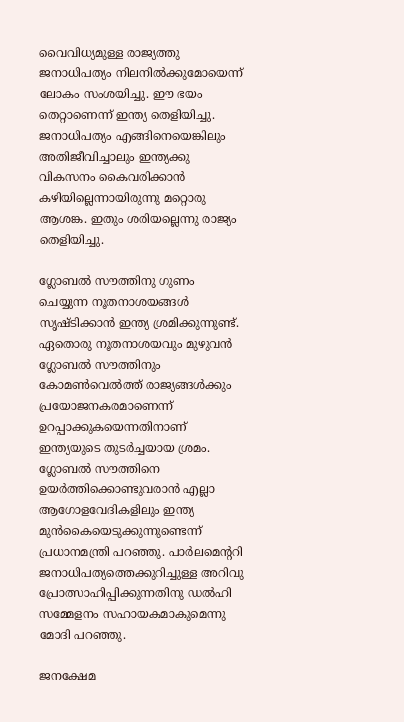വൈവിധ്യമുള്ള രാജ്യത്തു ജനാധിപത്യം നിലനിൽക്കുമോയെന്ന് ലോകം സംശയിച്ചു. ഈ ഭയം തെറ്റാണെന്ന് ഇന്ത്യ തെളിയിച്ചു. ജനാധിപത്യം എങ്ങിനെയെങ്കിലും അതിജീവിച്ചാലും ഇന്ത്യക്കു വികസനം കൈവരിക്കാൻ കഴിയില്ലെന്നായിരുന്നു മറ്റൊരു ആശങ്ക. ഇതും ശരിയല്ലെന്നു രാജ്യം തെളിയിച്ചു.

ഗ്ലോബൽ സൗത്തിനു ഗുണം ചെയ്യുന്ന നൂതനാശയങ്ങൾ സൃഷ്‌ടിക്കാൻ ഇന്ത്യ ശ്രമിക്കുന്നുണ്ട്. ഏതൊരു നൂതനാശയവും മുഴുവൻ ഗ്ലോബൽ സൗത്തിനും കോമണ്‍വെൽത്ത് രാജ്യങ്ങൾക്കും പ്രയോജനകരമാണെന്ന് ഉറപ്പാക്കുകയെന്നതിനാണ് ഇന്ത്യയുടെ തുടർച്ചയായ ശ്രമം. ഗ്ലോബൽ സൗത്തിനെ ഉയർത്തിക്കൊണ്ടുവരാൻ എല്ലാ ആഗോളവേദികളിലും ഇന്ത്യ മുൻകൈയെടുക്കുന്നുണ്ടെന്ന് പ്രധാനമന്ത്രി പറഞ്ഞു. പാർലമെന്‍ററി ജനാധിപത്യത്തെക്കുറിച്ചുള്ള അറിവു പ്രോത്സാഹിപ്പിക്കുന്നതിനു ഡൽഹി സമ്മേളനം സഹായകമാകുമെന്നു മോദി പറഞ്ഞു.

ജനക്ഷേമ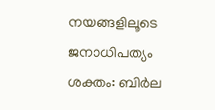നയങ്ങളിലൂടെ ജനാധിപത്യം ശക്തം: ബിർല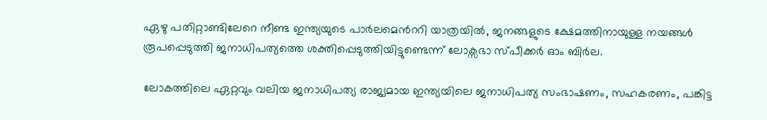ഏഴു പതിറ്റാണ്ടിലേറെ നീണ്ട ഇന്ത്യയുടെ പാർലമെന്‍ററി യാത്രയിൽ, ജനങ്ങളുടെ ക്ഷേമത്തിനായുള്ള നയങ്ങൾ രൂപപ്പെടുത്തി ജനാധിപത്യത്തെ ശക്തിപ്പെടുത്തിയിട്ടുണ്ടെന്ന് ലോക്സഭാ സ്പീക്കർ ഓം ബിർല.

ലോകത്തിലെ ഏറ്റവും വലിയ ജനാധിപത്യ രാജ്യമായ ഇന്ത്യയിലെ ജനാധിപത്യ സംഭാഷണം, സഹകരണം, പങ്കിട്ട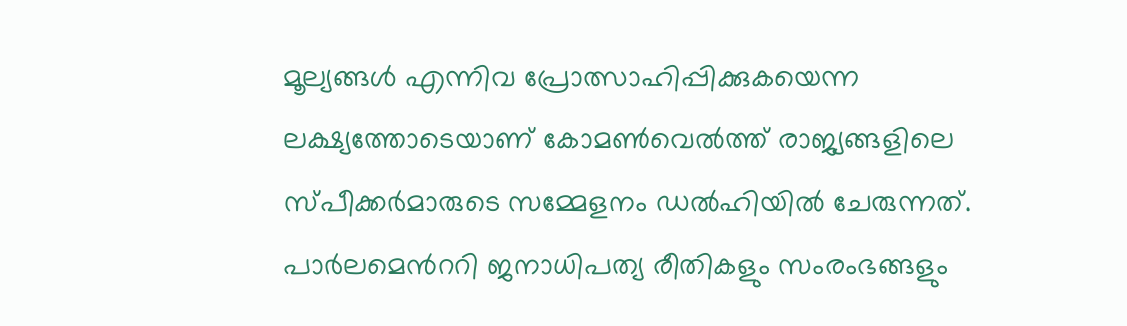മൂല്യങ്ങൾ എന്നിവ പ്രോത്സാഹിപ്പിക്കുകയെന്ന ലക്ഷ്യത്തോടെയാണ് കോമണ്‍വെൽത്ത് രാജ്യങ്ങളിലെ സ്പീക്കർമാരുടെ സമ്മേളനം ഡൽഹിയിൽ ചേരുന്നത്. പാർലമെന്‍ററി ജനാധിപത്യ രീതികളും സംരംഭങ്ങളും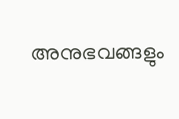അനുഭവങ്ങളും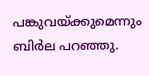പങ്കുവയ്ക്കുമെന്നും ബിർല പറഞ്ഞു.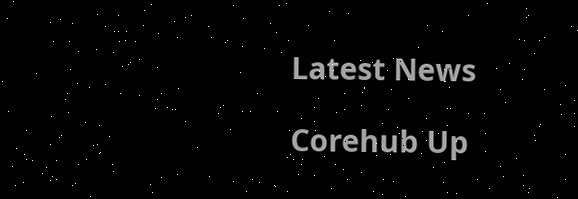Latest News

Corehub Up